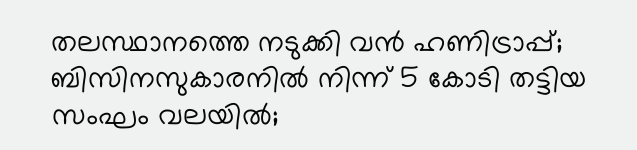തലസ്ഥാനത്തെ നടുക്കി വന്‍ ഹണിട്രാപ്പ്; ബിസിനസുകാരനില്‍ നിന്ന് 5 കോടി തട്ടിയ സംഘം വലയില്‍;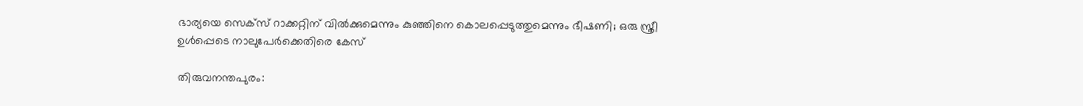ഭാര്യയെ സെക്‌സ് റാക്കറ്റിന് വില്‍ക്കുമെന്നും കുഞ്ഞിനെ കൊലപ്പെടുത്തുമെന്നും ഭീഷണി; ഒരു സ്ത്രീ ഉള്‍പ്പെടെ നാലുപേര്‍ക്കെതിരെ കേസ്‌

തിരുവനന്തപുരം: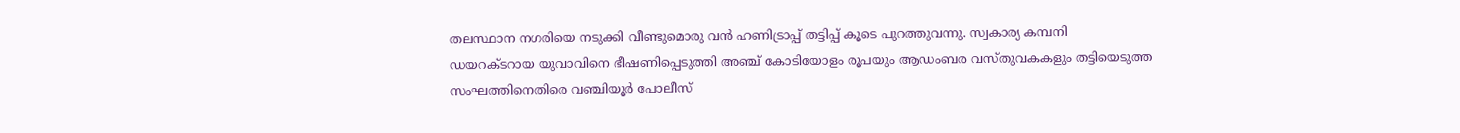തലസ്ഥാന നഗരിയെ നടുക്കി വീണ്ടുമൊരു വന്‍ ഹണിട്രാപ്പ് തട്ടിപ്പ് കൂടെ പുറത്തുവന്നു. സ്വകാര്യ കമ്പനി ഡയറക്ടറായ യുവാവിനെ ഭീഷണിപ്പെടുത്തി അഞ്ച് കോടിയോളം രൂപയും ആഡംബര വസ്തുവകകളും തട്ടിയെടുത്ത സംഘത്തിനെതിരെ വഞ്ചിയൂര്‍ പോലീസ്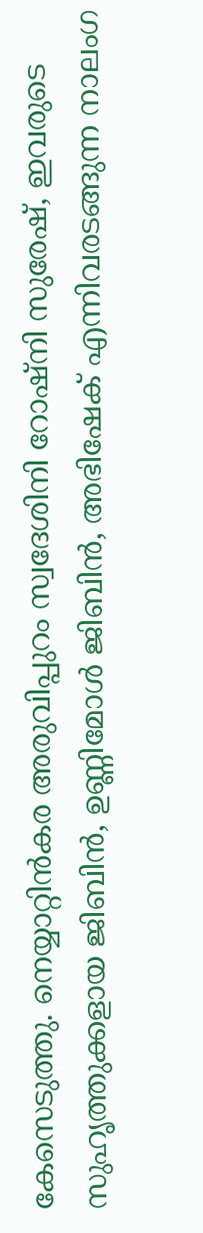കേസെടുത്തു. നെയ്യാറ്റിന്‍കര അരുവിപ്പുറം സ്വദേശിനി റോഷ്‌നി സുരേഷ്, ഇവരുടെ സുഹൃത്തുക്കളായ ജിബിന്‍, ഉണ്ണിമോള്‍ ജിബിന്‍, അഭിഷേക് എന്നിവരടങ്ങുന്ന നാലംഗ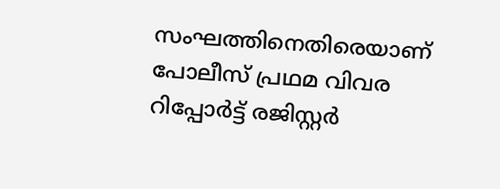സംഘത്തിനെതിരെയാണ് പോലീസ് പ്രഥമ വിവര റിപ്പോര്‍ട്ട് രജിസ്റ്റര്‍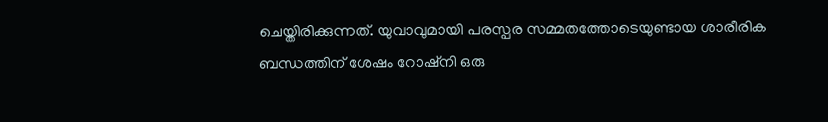ചെയ്തിരിക്കുന്നത്. യുവാവുമായി പരസ്പര സമ്മതത്തോടെയുണ്ടായ ശാരീരിക ബന്ധത്തിന് ശേഷം റോഷ്‌നി ഒരു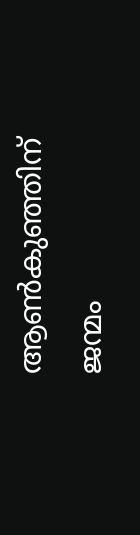ആണ്‍കുഞ്ഞിന് ജന്മം